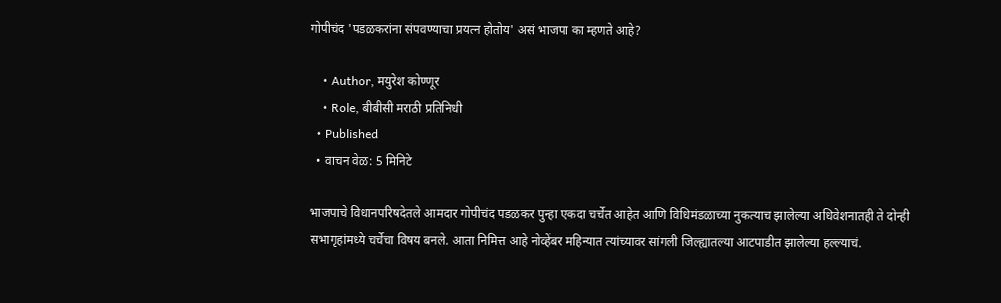गोपीचंद 'पडळकरांना संपवण्याचा प्रयत्न होतोय' असं भाजपा का म्हणते आहे?

    • Author, मयुरेश कोण्णूर
    • Role, बीबीसी मराठी प्रतिनिधी
  • Published
  • वाचन वेळ: 5 मिनिटे

भाजपाचे विधानपरिषदेतले आमदार गोपीचंद पडळकर पुन्हा एकदा चर्चेत आहेत आणि विधिमंडळाच्या नुकत्याच झालेल्या अधिवेशनातही ते दोन्ही सभागृहांमध्ये चर्चेचा विषय बनले. आता निमित्त आहे नोव्हेंबर महिन्यात त्यांच्यावर सांगली जिल्ह्यातल्या आटपाडीत झालेल्या हल्ल्याचं.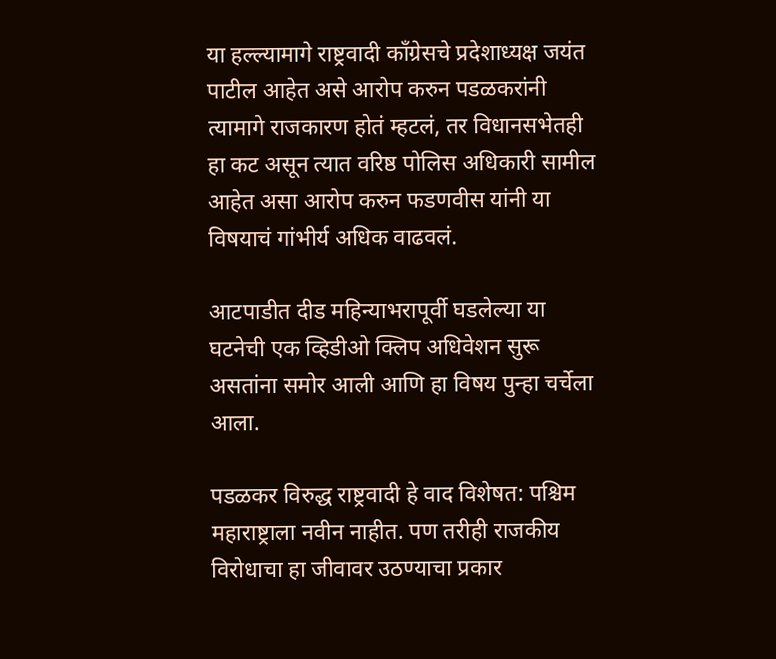या हल्ल्यामागे राष्ट्रवादी कॉंग्रेसचे प्रदेशाध्यक्ष जयंत पाटील आहेत असे आरोप करुन पडळकरांनी त्यामागे राजकारण होतं म्हटलं, तर विधानसभेतही हा कट असून त्यात वरिष्ठ पोलिस अधिकारी सामील आहेत असा आरोप करुन फडणवीस यांनी या विषयाचं गांभीर्य अधिक वाढवलं.

आटपाडीत दीड महिन्याभरापूर्वी घडलेल्या या घटनेची एक व्हिडीओ क्लिप अधिवेशन सुरू असतांना समोर आली आणि हा विषय पुन्हा चर्चेला आला.

पडळकर विरुद्ध राष्ट्रवादी हे वाद विशेषत: पश्चिम महाराष्ट्राला नवीन नाहीत. पण तरीही राजकीय विरोधाचा हा जीवावर उठण्याचा प्रकार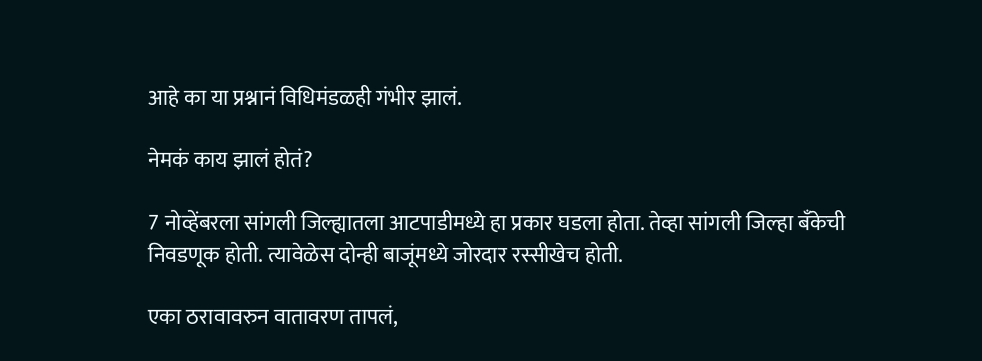आहे का या प्रश्नानं विधिमंडळही गंभीर झालं.

नेमकं काय झालं होतं?

7 नोव्हेंबरला सांगली जिल्ह्यातला आटपाडीमध्ये हा प्रकार घडला होता. तेव्हा सांगली जिल्हा बँकेची निवडणूक होती. त्यावेळेस दोन्ही बाजूंमध्ये जोरदार रस्सीखेच होती.

एका ठरावावरुन वातावरण तापलं,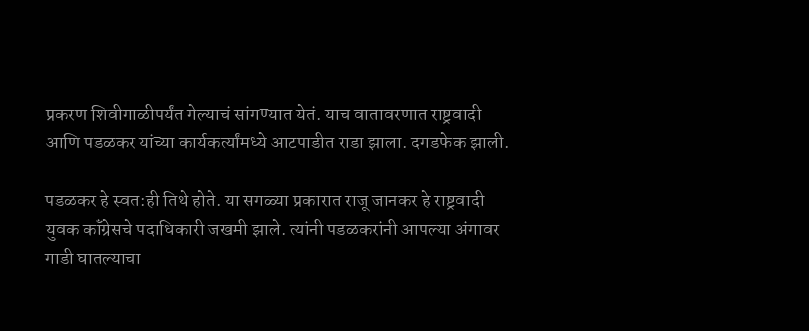प्रकरण शिवीगाळीपर्यंत गेल्याचं सांगण्यात येतं. याच वातावरणात राष्ट्रवादी आणि पडळकर यांच्या कार्यकर्त्यांमध्ये आटपाडीत राडा झाला. दगडफेक झाली.

पडळकर हे स्वत:ही तिथे होते. या सगळ्या प्रकारात राजू जानकर हे राष्ट्रवादी युवक कॉंग्रेसचे पदाधिकारी जखमी झाले. त्यांनी पडळकरांनी आपल्या अंगावर गाडी घातल्याचा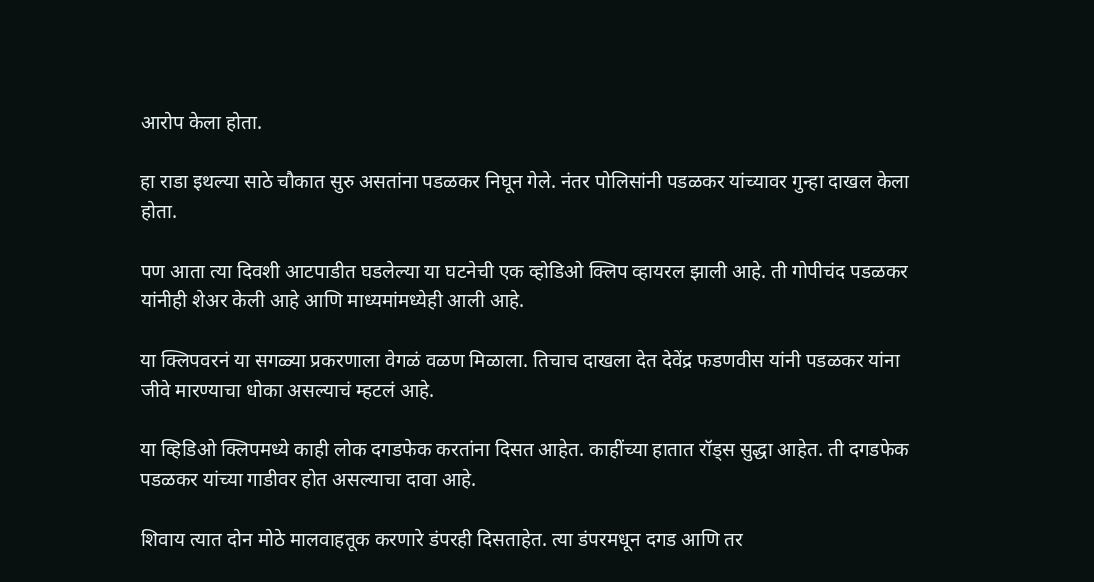आरोप केला होता.

हा राडा इथल्या साठे चौकात सुरु असतांना पडळकर निघून गेले. नंतर पोलिसांनी पडळकर यांच्यावर गुन्हा दाखल केला होता.

पण आता त्या दिवशी आटपाडीत घडलेल्या या घटनेची एक व्होडिओ क्लिप व्हायरल झाली आहे. ती गोपीचंद पडळकर यांनीही शेअर केली आहे आणि माध्यमांमध्येही आली आहे.

या क्लिपवरनं या सगळ्या प्रकरणाला वेगळं वळण मिळाला. तिचाच दाखला देत देवेंद्र फडणवीस यांनी पडळकर यांना जीवे मारण्याचा धोका असल्याचं म्हटलं आहे.

या व्हिडिओ क्लिपमध्ये काही लोक दगडफेक करतांना दिसत आहेत. काहींच्या हातात रॉड्स सुद्धा आहेत. ती दगडफेक पडळकर यांच्या गाडीवर होत असल्याचा दावा आहे.

शिवाय त्यात दोन मोठे मालवाहतूक करणारे डंपरही दिसताहेत. त्या डंपरमधून दगड आणि तर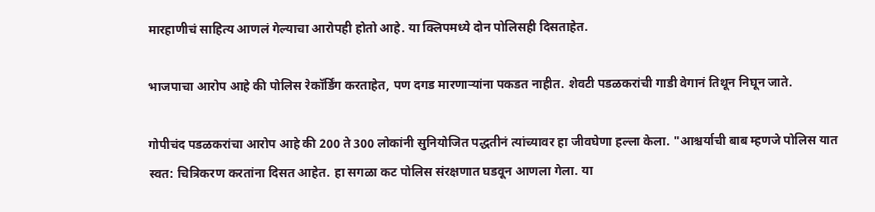मारहाणीचं साहित्य आणलं गेल्याचा आरोपही होतो आहे. या क्लिपमध्ये दोन पोलिसही दिसताहेत.

भाजपाचा आरोप आहे की पोलिस रेकॉर्डिंग करताहेत, पण दगड मारणाऱ्यांना पकडत नाहीत. शेवटी पडळकरांची गाडी वेगानं तिथून निघून जाते.

गोपीचंद पडळकरांचा आरोप आहे की 200 ते 300 लोकांनी सुनियोजित पद्धतीनं त्यांच्यावर हा जीवघेणा हल्ला केला. "आश्चर्याची बाब म्हणजे पोलिस यात स्वत: चित्रिकरण करतांना दिसत आहेत. हा सगळा कट पोलिस संरक्षणात घडवून आणला गेला. या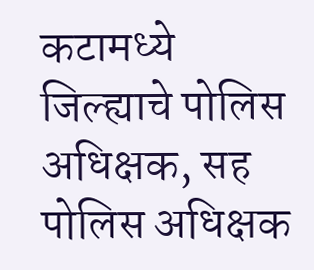कटामध्ये जिल्ह्याचे पोलिस अधिक्षक, सह पोलिस अधिक्षक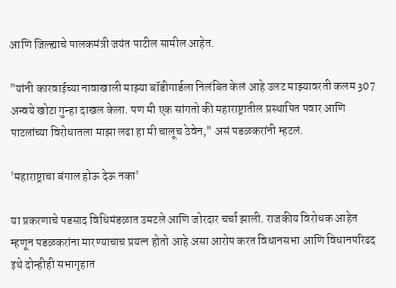आणि जिल्ह्याचे पालकमंत्री जयंत पाटील सामील आहेत.

"यांनी कारवाईच्या नावाखाली माझ्या बॉडीगार्डला निलंबित केलं आहे उलट माझ्यावरती कलम 307 अन्वये खोटा गुन्हा दाखल केला. पण मी एक सांगतो की महाराष्ट्रातील प्रस्थापित पवार आणि पाटलांच्या विरोधातला माझा लढा हा मी चालूच ठेवेन," असं पडळकरांनी म्हटलं.

'महाराष्ट्राचा बंगाल होऊ देऊ नका'

या प्रकरणाचे पडसाद विधिमंडळात उमटले आणि जोरदार चर्चा झाली. राजकीय विरोधक आहेत म्हणून पडळकरांना मारण्याचाच प्रयत्न होतो आहे असा आरोप करत विधानसभा आणि विधानपरिढद इथे दोन्हीही सभागृहात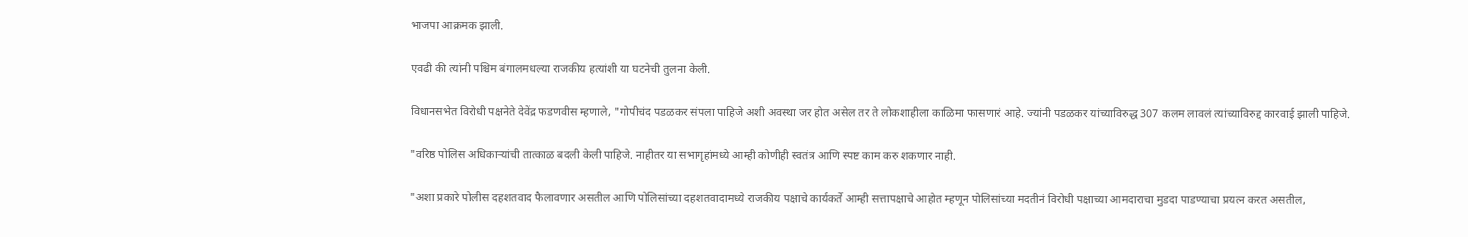भाजपा आक्रमक झाली.

एवढी की त्यांनी पश्चिम बंगालमधल्या राजकीय हत्यांशी या घटनेची तुलना केली.

विधानसभेत विरोधी पक्षनेते देवेंद्र फडणवीस म्हणाले, "गोपीचंद पडळकर संपला पाहिजे अशी अवस्था जर होत असेल तर ते लोकशाहीला काळिमा फासणारं आहे. ज्यांनी पडळकर यांच्याविरुद्ध 307 कलम लावलं त्यांच्याविरुद्द कारवाई झाली पाहिजे.

"वरिष्ठ पोलिस अधिकाऱ्यांची तात्काळ बदली केली पाहिजे. नाहीतर या सभागृहांमध्ये आम्ही कोणीही स्वतंत्र आणि स्पष्ट काम करु शकणार नाही.

"अशा प्रकारे पोलीस दहशतवाद फैलावणार असतील आणि पोलिसांच्या दहशतवादामध्ये राजकीय पक्षाचे कार्यकर्ते आम्ही सत्तापक्षाचे आहोत म्हणून पोलिसांच्या मदतीनं विरोधी पक्षाच्या आमदाराचा मुडदा पाडण्याचा प्रयत्न करत असतील,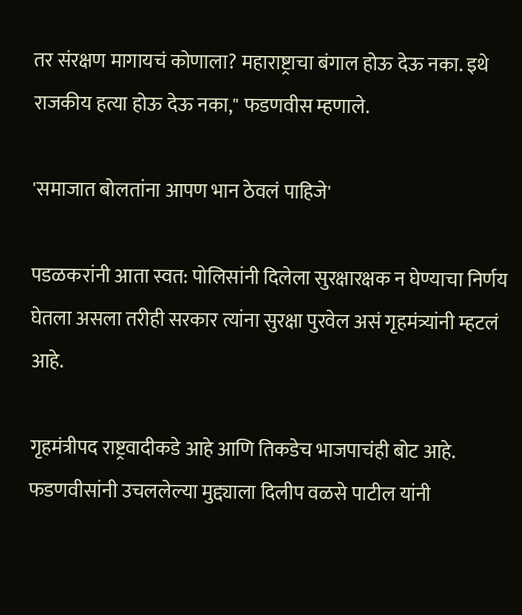तर संरक्षण मागायचं कोणाला? महाराष्ट्राचा बंगाल होऊ देऊ नका. इथे राजकीय हत्या होऊ देऊ नका," फडणवीस म्हणाले.

'समाजात बोलतांना आपण भान ठेवलं पाहिजे'

पडळकरांनी आता स्वत: पोलिसांनी दिलेला सुरक्षारक्षक न घेण्याचा निर्णय घेतला असला तरीही सरकार त्यांना सुरक्षा पुरवेल असं गृहमंत्र्यांनी म्हटलं आहे.

गृहमंत्रीपद राष्ट्रवादीकडे आहे आणि तिकडेच भाजपाचंही बोट आहे. फडणवीसांनी उचललेल्या मुद्द्याला दिलीप वळसे पाटील यांनी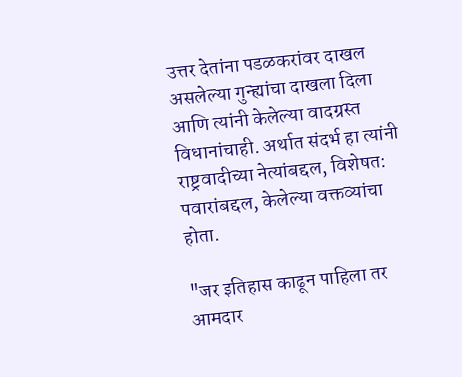उत्तर देतांना पडळकरांवर दाखल असलेल्या गुन्ह्यांचा दाखला दिला आणि त्यांनी केलेल्या वादग्रस्त विधानांचाही. अर्थात संदर्भ हा त्यांनी राष्ट्रवादीच्या नेत्यांबद्दल, विशेषत: पवारांबद्दल, केलेल्या वक्तव्यांचा होता.

"जर इतिहास काढून पाहिला तर आमदार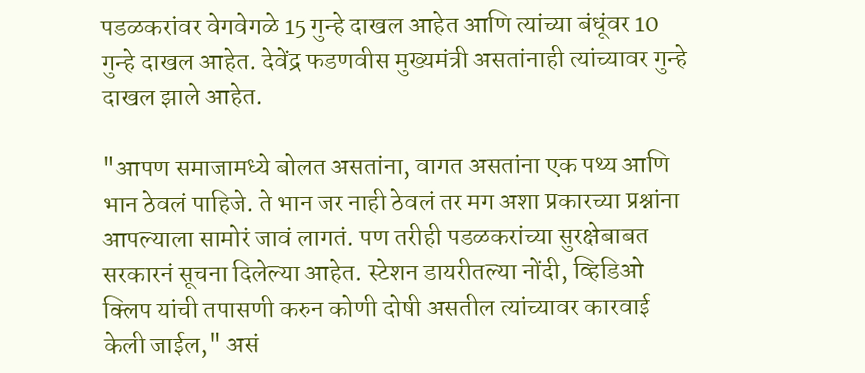पडळकरांवर वेगवेगळे 15 गुन्हे दाखल आहेत आणि त्यांच्या बंधूंवर 10 गुन्हे दाखल आहेत. देवेंद्र फडणवीस मुख्यमंत्री असतांनाही त्यांच्यावर गुन्हे दाखल झाले आहेत.

"आपण समाजामध्ये बोलत असतांना, वागत असतांना एक पथ्य आणि भान ठेवलं पाहिजे. ते भान जर नाही ठेवलं तर मग अशा प्रकारच्या प्रश्नांना आपल्याला सामोरं जावं लागतं. पण तरीही पडळकरांच्या सुरक्षेबाबत सरकारनं सूचना दिलेल्या आहेत. स्टेशन डायरीतल्या नोंदी, व्हिडिओ क्लिप यांची तपासणी करुन कोणी दोषी असतील त्यांच्यावर कारवाई केली जाईल," असं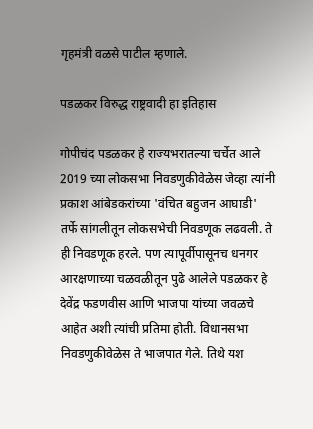गृहमंत्री वळसे पाटील म्हणाले.

पडळकर विरुद्ध राष्ट्रवादी हा इतिहास

गोपीचंद पडळकर हे राज्यभरातल्या चर्चेत आले 2019 च्या लोकसभा निवडणुकीवेळेस जेव्हा त्यांनी प्रकाश आंबेडकरांच्या 'वंचित बहुजन आघाडी' तर्फे सांगलीतून लोकसभेची निवडणूक लढवली. ते ही निवडणूक हरले. पण त्यापूर्वीपासूनच धनगर आरक्षणाच्या चळवळीतून पुढे आलेले पडळकर हे देवेंद्र फडणवीस आणि भाजपा यांच्या जवळचे आहेत अशी त्यांची प्रतिमा होती. विधानसभा निवडणुकीवेळेस ते भाजपात गेले. तिथे यश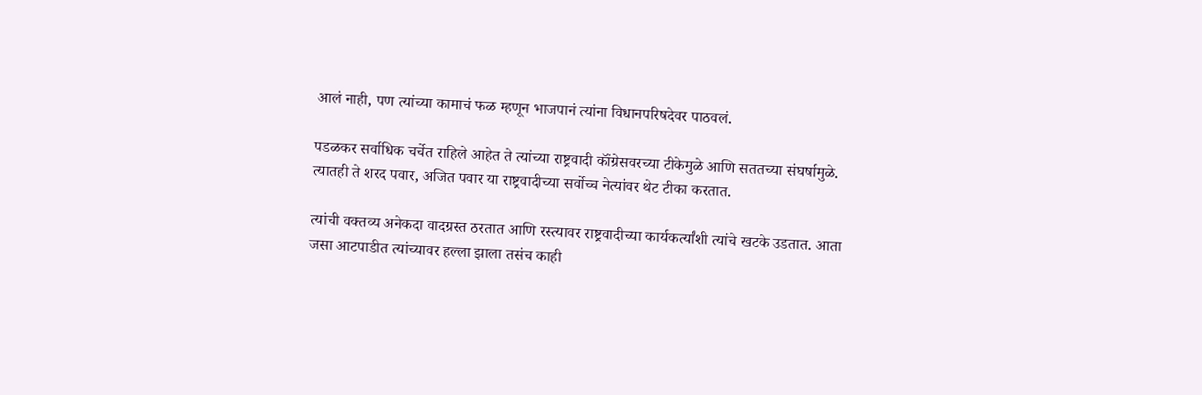आलं नाही, पण त्यांच्या कामाचं फळ म्हणून भाजपानं त्यांना विधानपरिषदेवर पाठवलं.

पडळकर सर्वाधिक चर्चेत राहिले आहेत ते त्यांच्या राष्ट्रवादी कॉंग्रेसवरच्या टीकेमुळे आणि सततच्या संघर्षामुळे. त्यातही ते शरद पवार, अजित पवार या राष्ट्रवादीच्या सर्वोच्च नेत्यांवर थेट टीका करतात.

त्यांची वक्तव्य अनेकदा वादग्रस्त ठरतात आणि रस्त्यावर राष्ट्रवादीच्या कार्यकर्त्यांशी त्यांचे खटके उडतात. आता जसा आटपाडीत त्यांच्यावर हल्ला झाला तसंच काही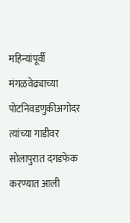महिन्यांपूर्वी मंगळवेढ्याच्या पोटनिवडणुकीअगोदर त्यांच्या गाडीवर सोलापुरात दगडफेक करण्यात आली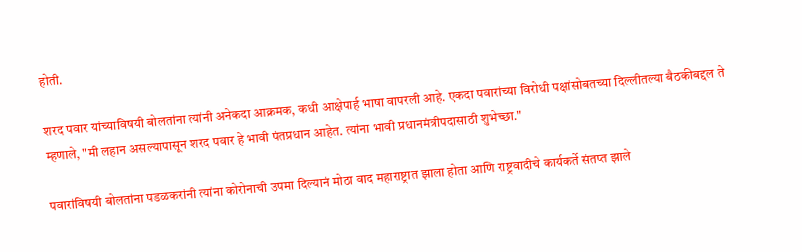होती.

शरद पवार यांच्याविषयी बोलतांना त्यांनी अनेकदा आक्रमक, कधी आक्षेपार्ह भाषा वापरली आहे. एकदा पवारांच्या विरोधी पक्षांसोबतच्या दिल्लीतल्या बैठकीबद्दल ते म्हणाले, "मी लहान असल्यापासून शरद पवार हे भावी पंतप्रधान आहेत. त्यांना भावी प्रधानमंत्रीपदासाठी शुभेच्छा."

पवारांविषयी बोलतांना पडळकरांनी त्यांना कोरोनाची उपमा दिल्यानं मोठा वाद महाराष्ट्रात झाला होता आणि राष्ट्रवादीचे कार्यकर्ते संतप्त झाले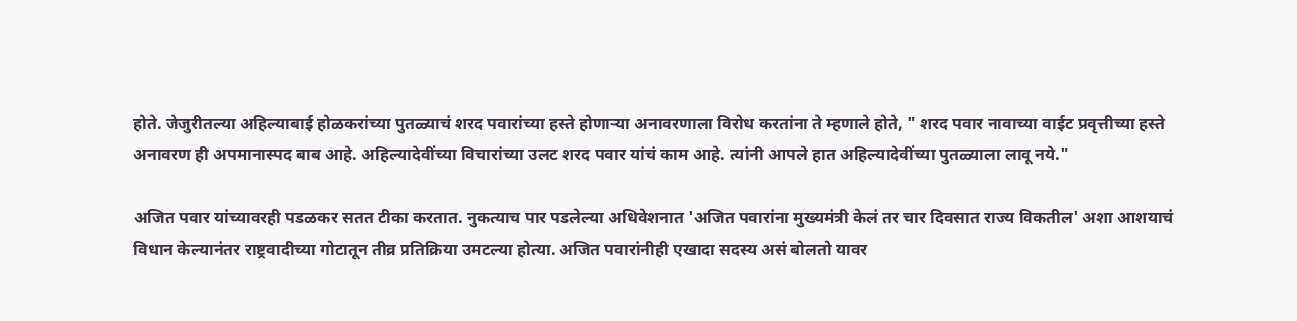होते. जेजुरीतल्या अहिल्याबाई होळकरांच्या पुतळ्याचं शरद पवारांच्या हस्ते होणाऱ्या अनावरणाला विरोध करतांना ते म्हणाले होते, " शरद पवार नावाच्या वाईट प्रवृत्तीच्या हस्ते अनावरण ही अपमानास्पद बाब आहे. अहिल्यादेवींच्या विचारांच्या उलट शरद पवार यांचं काम आहे. त्यांनी आपले हात अहिल्यादेवींच्या पुतळ्याला लावू नये."

अजित पवार यांच्यावरही पडळकर सतत टीका करतात. नुकत्याच पार पडलेल्या अधिवेशनात 'अजित पवारांना मुख्यमंत्री केलं तर चार दिवसात राज्य विकतील' अशा आशयाचं विधान केल्यानंतर राष्ट्रवादीच्या गोटातून तीव्र प्रतिक्रिया उमटल्या होत्या. अजित पवारांनीही एखादा सदस्य असं बोलतो यावर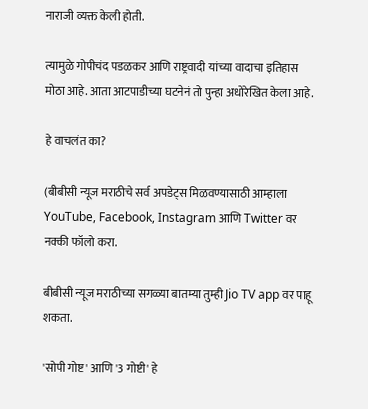नाराजी व्यक्त केली होती.

त्यामुळे गोपीचंद पडळकर आणि राष्ट्रवादी यांच्या वादाचा इतिहास मोठा आहे. आता आटपाडीच्या घटनेनं तो पुन्हा अधोरेखित केला आहे.

हे वाचलंत का?

(बीबीसी न्यूज मराठीचे सर्व अपडेट्स मिळवण्यासाठी आम्हाला YouTube, Facebook, Instagram आणि Twitter वर नक्की फॉलो करा.

बीबीसी न्यूज मराठीच्या सगळ्या बातम्या तुम्ही Jio TV app वर पाहू शकता.

'सोपी गोष्ट' आणि '3 गोष्टी' हे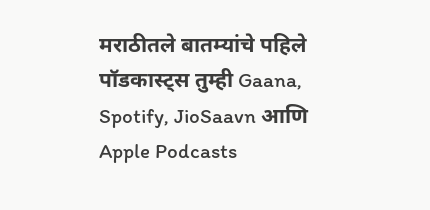मराठीतले बातम्यांचे पहिले पॉडकास्ट्स तुम्ही Gaana, Spotify, JioSaavn आणि Apple Podcasts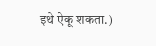इथे ऐकू शकता.)